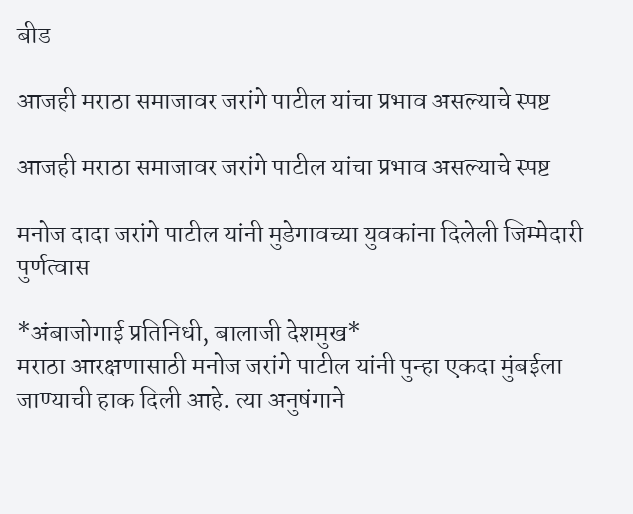बीड

आजही मराठा समाजावर जरांगे पाटील यांचा प्रभाव असल्याचे स्पष्ट

आजही मराठा समाजावर जरांगे पाटील यांचा प्रभाव असल्याचे स्पष्ट

मनोज दादा जरांगे पाटील यांनी मुडेगावच्या युवकांना दिलेली जिम्मेदारी पुर्णत्वास

*अंबाजोगाई प्रतिनिधी, बालाजी देशमुख*
मराठा आरक्षणासाठी मनोज जरांगे पाटील यांनी पुन्हा एकदा मुंबईला जाण्याची हाक दिली आहे. त्या अनुषंगाने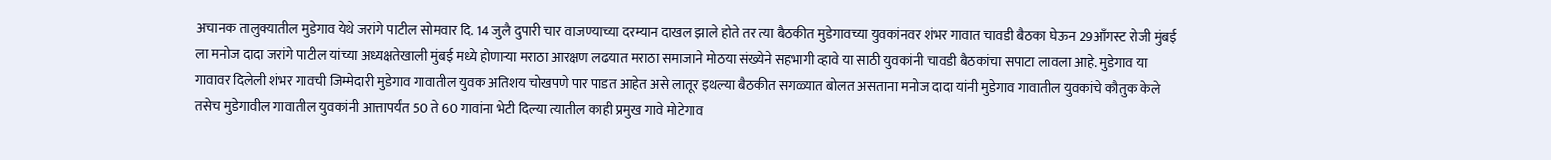अचानक तालुक्यातील मुडेगाव येथे जरांगे पाटील सोमवार दि. 14 जुलै दुपारी चार वाजण्याच्या दरम्यान दाखल झाले होते तर त्या बैठकीत मुडेगावच्या युवकांनवर शंभर गावात चावडी बैठका घेऊन 29आँगस्ट रोजी मुंबई ला मनोज दादा जरांगे पाटील यांच्या अध्यक्षतेखाली मुंबई मध्ये होणाऱ्या मराठा आरक्षण लढयात मराठा समाजाने मोठया संख्येने सहभागी व्हावे या साठी युवकांनी चावडी बैठकांचा सपाटा लावला आहे. मुडेगाव या गावावर दिलेली शंभर गावची जिम्मेदारी मुडेगाव गावातील युवक अतिशय चोखपणे पार पाडत आहेत असे लातूर इथल्या बैठकीत सगळ्यात बोलत असताना मनोज दादा यांनी मुडेगाव गावातील युवकांचे कौतुक केले तसेच मुडेगावील गावातील युवकांनी आत्तापर्यंत 50 ते 60 गावांना भेटी दिल्या त्यातील काही प्रमुख गावे मोटेगाव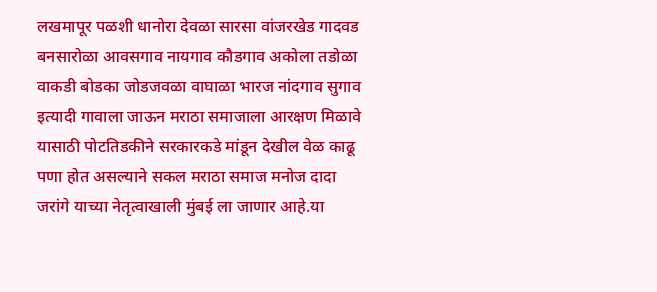लखमापूर पळशी धानोरा देवळा सारसा वांजरखेड गादवड बनसारोळा आवसगाव नायगाव कौडगाव अकोला तडोळा वाकडी बोडका जोडजवळा वाघाळा भारज नांदगाव सुगाव इत्यादी गावाला जाऊन मराठा समाजाला आरक्षण मिळावे यासाठी पोटतिडकीने सरकारकडे मांडून देखील वेळ काढू पणा होत असल्याने सकल मराठा समाज मनोज दादा जरांगे याच्या नेतृत्वाखाली मुंबई ला जाणार आहे.या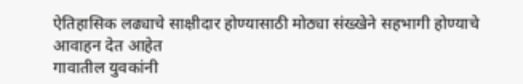ऐतिहासिक लढ्याचे साक्षीदार होण्यासाठी मोठ्या संख्खेने सहभागी होण्याचे आवाहन देत आहेत
गावातील युवकांनी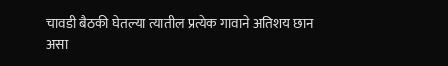चावडी बैठकी घेतल्या त्यातील प्रत्येक गावाने अतिशय छान असा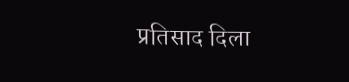प्रतिसाद दिला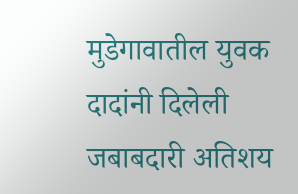मुडेगावातील युवक दादांनी दिलेली जबाबदारी अतिशय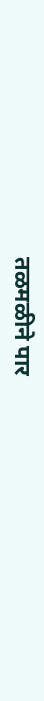तळमळीने पार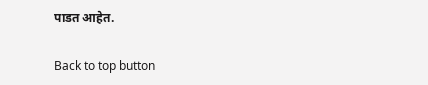पाडत आहेत.

Back to top button